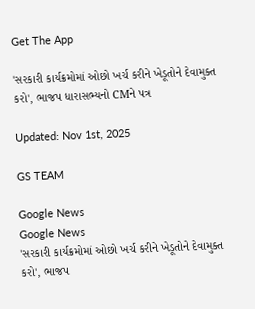Get The App

'સરકારી કાર્યક્રમોમાં ઓછો ખર્ચ કરીને ખેડૂતોને દેવામુક્ત કરો', ભાજપ ધારાસભ્યનો CMને પત્ર

Updated: Nov 1st, 2025

GS TEAM

Google News
Google News
'સરકારી કાર્યક્રમોમાં ઓછો ખર્ચ કરીને ખેડૂતોને દેવામુક્ત કરો', ભાજપ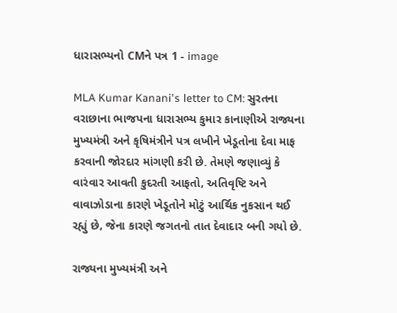ધારાસભ્યનો CMને પત્ર 1 - image

MLA Kumar Kanani's letter to CM: સુરતના વરાછાના ભાજપના ધારાસભ્ય કુમાર કાનાણીએ રાજ્યના મુખ્યમંત્રી અને કૃષિમંત્રીને પત્ર લખીને ખેડૂતોના દેવા માફ કરવાની જોરદાર માંગણી કરી છે. તેમણે જણાવ્યું કે વારંવાર આવતી કુદરતી આફતો, અતિવૃષ્ટિ અને વાવાઝોડાના કારણે ખેડૂતોને મોટું આર્થિક નુકસાન થઈ રહ્યું છે, જેના કારણે જગતનો તાત દેવાદાર બની ગયો છે.

રાજ્યના મુખ્યમંત્રી અને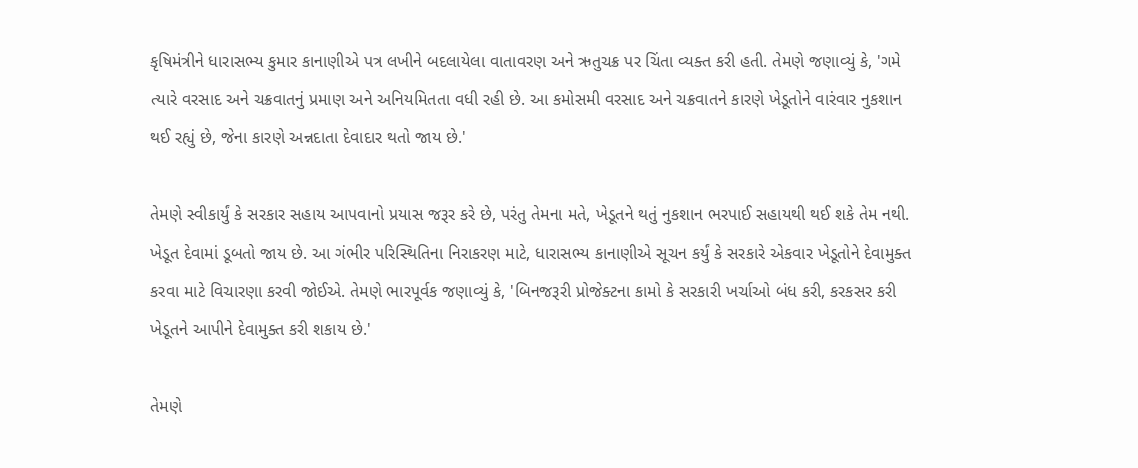કૃષિમંત્રીને ધારાસભ્ય કુમાર કાનાણીએ પત્ર લખીને બદલાયેલા વાતાવરણ અને ઋતુચક્ર પર ચિંતા વ્યક્ત કરી હતી. તેમણે જણાવ્યું કે, 'ગમે ત્યારે વરસાદ અને ચક્રવાતનું પ્રમાણ અને અનિયમિતતા વધી રહી છે. આ કમોસમી વરસાદ અને ચક્રવાતને કારણે ખેડૂતોને વારંવાર નુકશાન થઈ રહ્યું છે, જેના કારણે અન્નદાતા દેવાદાર થતો જાય છે.'

તેમણે સ્વીકાર્યું કે સરકાર સહાય આપવાનો પ્રયાસ જરૂર કરે છે, પરંતુ તેમના મતે, ખેડૂતને થતું નુકશાન ભરપાઈ સહાયથી થઈ શકે તેમ નથી. ખેડૂત દેવામાં ડૂબતો જાય છે. આ ગંભીર પરિસ્થિતિના નિરાકરણ માટે, ધારાસભ્ય કાનાણીએ સૂચન કર્યું કે સરકારે એકવાર ખેડૂતોને દેવામુક્ત કરવા માટે વિચારણા કરવી જોઈએ. તેમણે ભારપૂર્વક જણાવ્યું કે, 'બિનજરૂરી પ્રોજેક્ટના કામો કે સરકારી ખર્ચાઓ બંધ કરી, કરકસર કરી ખેડૂતને આપીને દેવામુક્ત કરી શકાય છે.'

તેમણે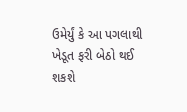ઉમેર્યું કે આ પગલાથી ખેડૂત ફરી બેઠો થઈ શકશે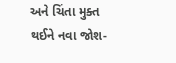અને ચિંતા મુક્ત થઈને નવા જોશ-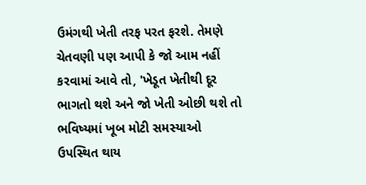ઉમંગથી ખેતી તરફ પરત ફરશે. તેમણે ચેતવણી પણ આપી કે જો આમ નહીં કરવામાં આવે તો, 'ખેડૂત ખેતીથી દૂર ભાગતો થશે અને જો ખેતી ઓછી થશે તો ભવિષ્યમાં ખૂબ મોટી સમસ્યાઓ ઉપસ્થિત થાય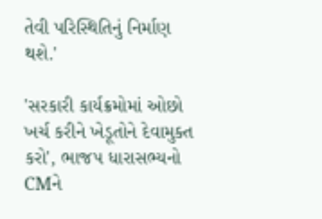તેવી પરિસ્થિતિનું નિર્માણ થશે.'

'સરકારી કાર્યક્રમોમાં ઓછો ખર્ચ કરીને ખેડૂતોને દેવામુક્ત કરો', ભાજપ ધારાસભ્યનો CMને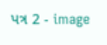પત્ર 2 - image